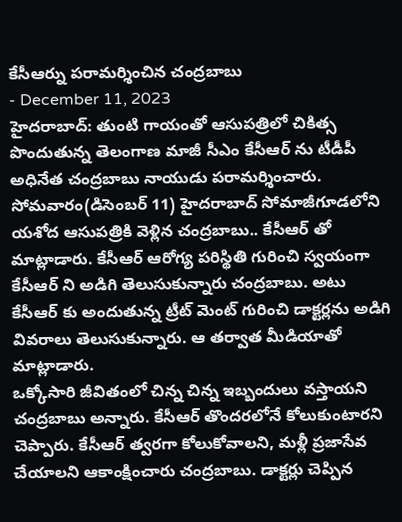కేసీఆర్ను పరామర్శించిన చంద్రబాబు
- December 11, 2023
హైదరాబాద్: తుంటి గాయంతో ఆసుపత్రిలో చికిత్స పొందుతున్న తెలంగాణ మాజీ సీఎం కేసీఆర్ ను టీడీపీ అధినేత చంద్రబాబు నాయుడు పరామర్శించారు. సోమవారం(డిసెంబర్ 11) హైదరాబాద్ సోమాజీగూడలోని యశోద ఆసుపత్రికి వెళ్లిన చంద్రబాబు.. కేసీఆర్ తో మాట్లాడారు. కేసీఆర్ ఆరోగ్య పరిస్థితి గురించి స్వయంగా కేసీఆర్ ని అడిగి తెలుసుకున్నారు చంద్రబాబు. అటు కేసీఆర్ కు అందుతున్న ట్రీట్ మెంట్ గురించి డాక్టర్లను అడిగి వివరాలు తెలుసుకున్నారు. ఆ తర్వాత మీడియాతో మాట్లాడారు.
ఒక్కోసారి జీవితంలో చిన్న చిన్న ఇబ్బందులు వస్తాయని చంద్రబాబు అన్నారు. కేసీఆర్ తొందరలోనే కోలుకుంటారని చెప్పారు. కేసీఆర్ త్వరగా కోలుకోవాలని, మళ్లీ ప్రజాసేవ చేయాలని ఆకాంక్షించారు చంద్రబాబు. డాక్టర్లు చెప్పిన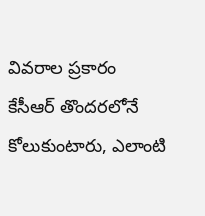వివరాల ప్రకారం కేసీఆర్ తొందరలోనే కోలుకుంటారు, ఎలాంటి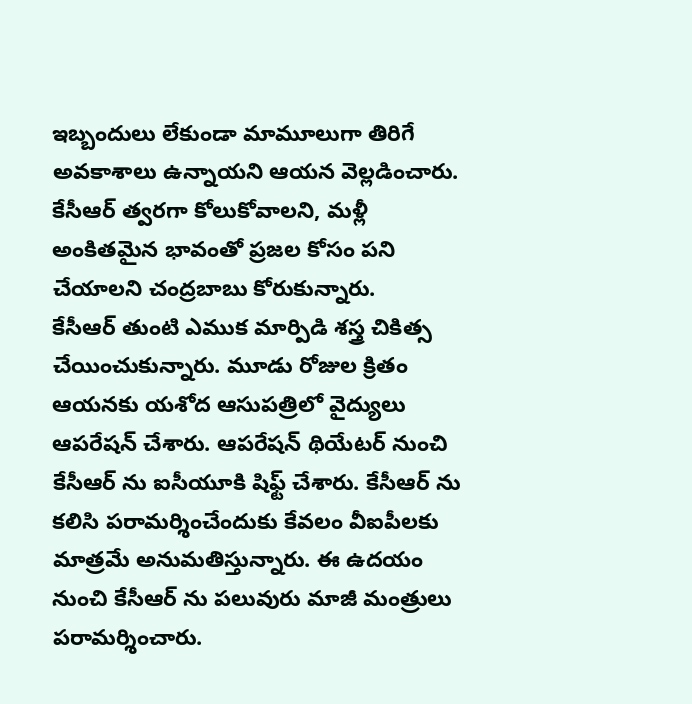ఇబ్బందులు లేకుండా మామూలుగా తిరిగే అవకాశాలు ఉన్నాయని ఆయన వెల్లడించారు. కేసీఆర్ త్వరగా కోలుకోవాలని, మళ్లీ అంకితమైన భావంతో ప్రజల కోసం పని చేయాలని చంద్రబాబు కోరుకున్నారు.
కేసీఆర్ తుంటి ఎముక మార్పిడి శస్త్ర చికిత్స చేయించుకున్నారు. మూడు రోజుల క్రితం ఆయనకు యశోద ఆసుపత్రిలో వైద్యులు ఆపరేషన్ చేశారు. ఆపరేషన్ థియేటర్ నుంచి కేసీఆర్ ను ఐసీయూకి షిఫ్ట్ చేశారు. కేసీఆర్ ను కలిసి పరామర్శించేందుకు కేవలం వీఐపీలకు మాత్రమే అనుమతిస్తున్నారు. ఈ ఉదయం నుంచి కేసీఆర్ ను పలువురు మాజీ మంత్రులు పరామర్శించారు.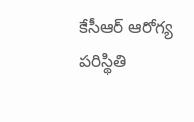కేసీఆర్ ఆరోగ్య పరిస్థితి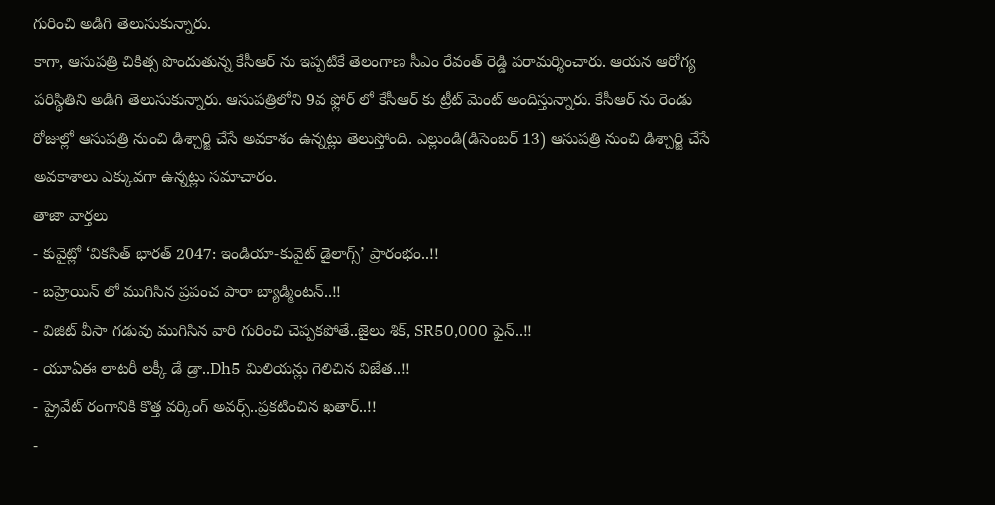గురించి అడిగి తెలుసుకున్నారు.
కాగా, ఆసుపత్రి చికిత్స పొందుతున్న కేసీఆర్ ను ఇప్పటికే తెలంగాణ సీఎం రేవంత్ రెడ్డి పరామర్శించారు. ఆయన ఆరోగ్య పరిస్థితిని అడిగి తెలుసుకున్నారు. ఆసుపత్రిలోని 9వ ఫ్లోర్ లో కేసీఆర్ కు ట్రీట్ మెంట్ అందిస్తున్నారు. కేసీఆర్ ను రెండు రోజుల్లో ఆసుపత్రి నుంచి డిశ్చార్జి చేసే అవకాశం ఉన్నట్లు తెలుస్తోంది. ఎల్లుండి(డిసెంబర్ 13) ఆసుపత్రి నుంచి డిశ్చార్జి చేసే అవకాశాలు ఎక్కువగా ఉన్నట్లు సమాచారం.
తాజా వార్తలు
- కువైట్లో ‘వికసిత్ భారత్ 2047: ఇండియా-కువైట్ డైలాగ్స్’ ప్రారంభం..!!
- బహ్రెయిన్ లో ముగిసిన ప్రపంచ పారా బ్యాడ్మింటన్..!!
- విజిట్ వీసా గడువు ముగిసిన వారి గురించి చెప్పకపోతే..జైలు శిక్, SR50,000 ఫైన్..!!
- యూఏఈ లాటరీ లక్కీ డే డ్రా..Dh5 మిలియన్లు గెలిచిన విజేత..!!
- ప్రైవేట్ రంగానికి కొత్త వర్కింగ్ అవర్స్..ప్రకటించిన ఖతార్..!!
-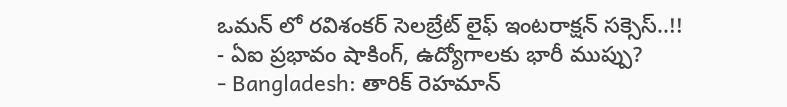ఒమన్ లో రవిశంకర్ సెలబ్రేట్ లైఫ్ ఇంటరాక్షన్ సక్సెస్..!!
- ఏఐ ప్రభావం షాకింగ్, ఉద్యోగాలకు భారీ ముప్పు?
- Bangladesh: తారిక్ రెహమాన్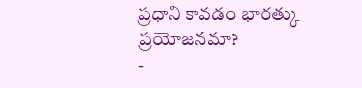ప్రధాని కావడం భారత్కు ప్రయోజనమా?
-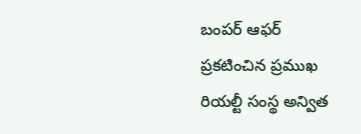బంపర్ ఆఫర్ ప్రకటించిన ప్రముఖ రియల్టీ సంస్థ అన్విత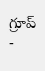గ్రూప్
-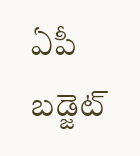ఏపీ బడ్జెట్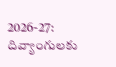2026-27: దివ్యాంగులకు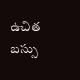ఉచిత బస్సు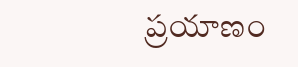ప్రయాణం